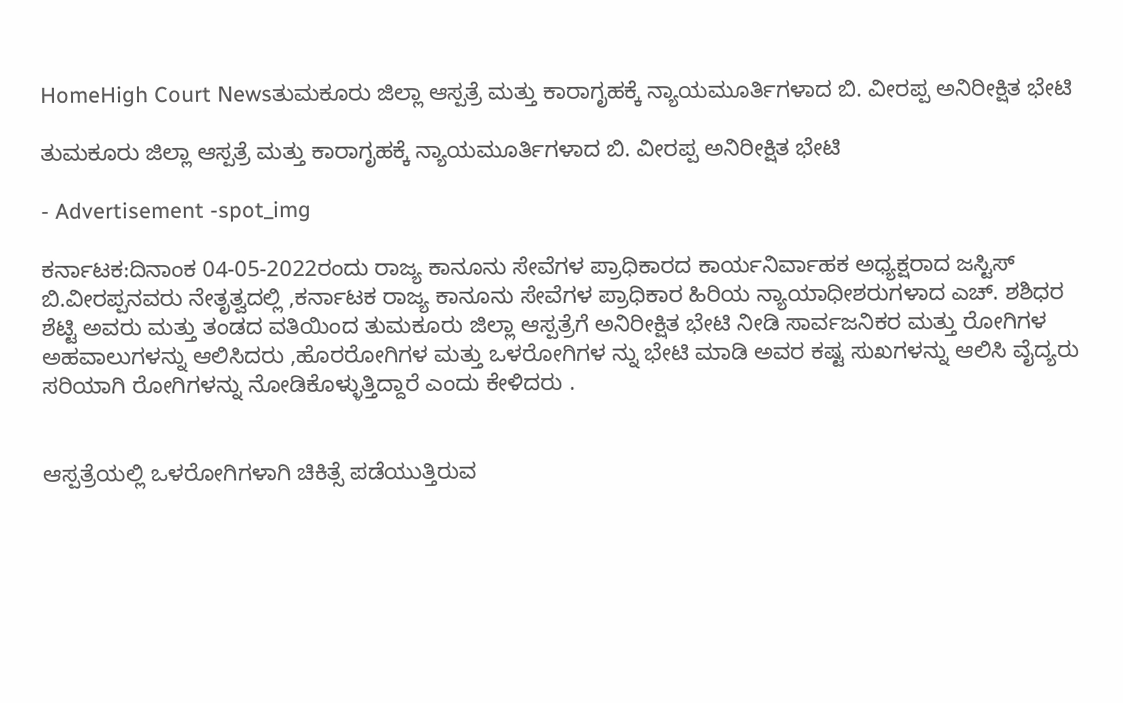HomeHigh Court Newsತುಮಕೂರು ಜಿಲ್ಲಾ ಆಸ್ಪತ್ರೆ ಮತ್ತು ಕಾರಾಗೃಹಕ್ಕೆ ನ್ಯಾಯಮೂರ್ತಿಗಳಾದ ಬಿ. ವೀರಪ್ಪ ಅನಿರೀಕ್ಷಿತ ಭೇಟಿ

ತುಮಕೂರು ಜಿಲ್ಲಾ ಆಸ್ಪತ್ರೆ ಮತ್ತು ಕಾರಾಗೃಹಕ್ಕೆ ನ್ಯಾಯಮೂರ್ತಿಗಳಾದ ಬಿ. ವೀರಪ್ಪ ಅನಿರೀಕ್ಷಿತ ಭೇಟಿ

- Advertisement -spot_img

ಕರ್ನಾಟಕ:ದಿನಾಂಕ 04-05-2022ರಂದು ರಾಜ್ಯ ಕಾನೂನು ಸೇವೆಗಳ ಪ್ರಾಧಿಕಾರದ ಕಾರ್ಯನಿರ್ವಾಹಕ ಅಧ್ಯಕ್ಷರಾದ ಜಸ್ಟಿಸ್ ಬಿ.ವೀರಪ್ಪನವರು ನೇತೃತ್ವದಲ್ಲಿ ,ಕರ್ನಾಟಕ ರಾಜ್ಯ ಕಾನೂನು ಸೇವೆಗಳ ಪ್ರಾಧಿಕಾರ ಹಿರಿಯ ನ್ಯಾಯಾಧೀಶರುಗಳಾದ ಎಚ್. ಶಶಿಧರ ಶೆಟ್ಟಿ ಅವರು ಮತ್ತು ತಂಡದ ವತಿಯಿಂದ ತುಮಕೂರು ಜಿಲ್ಲಾ ಆಸ್ಪತ್ರೆಗೆ ಅನಿರೀಕ್ಷಿತ ಭೇಟಿ ನೀಡಿ ಸಾರ್ವಜನಿಕರ ಮತ್ತು ರೋಗಿಗಳ ಅಹವಾಲುಗಳನ್ನು ಆಲಿಸಿದರು ,ಹೊರರೋಗಿಗಳ ಮತ್ತು ಒಳರೋಗಿಗಳ ನ್ನು ಭೇಟಿ ಮಾಡಿ ಅವರ ಕಷ್ಟ ಸುಖಗಳನ್ನು ಆಲಿಸಿ ವೈದ್ಯರು ಸರಿಯಾಗಿ ರೋಗಿಗಳನ್ನು ನೋಡಿಕೊಳ್ಳುತ್ತಿದ್ದಾರೆ ಎಂದು ಕೇಳಿದರು .


ಆಸ್ಪತ್ರೆಯಲ್ಲಿ ಒಳರೋಗಿಗಳಾಗಿ ಚಿಕಿತ್ಸೆ ಪಡೆಯುತ್ತಿರುವ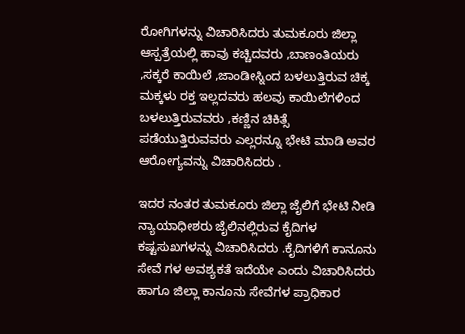ರೋಗಿಗಳನ್ನು ವಿಚಾರಿಸಿದರು ತುಮಕೂರು ಜಿಲ್ಲಾ ಆಸ್ಪತ್ರೆಯಲ್ಲಿ ಹಾವು ಕಚ್ಚಿದವರು ,ಬಾಣಂತಿಯರು ,ಸಕ್ಕರೆ ಕಾಯಿಲೆ ,ಜಾಂಡೀಸ್ನಿಂದ ಬಳಲುತ್ತಿರುವ ಚಿಕ್ಕ ಮಕ್ಕಳು ರಕ್ತ ಇಲ್ಲದವರು ಹಲವು ಕಾಯಿಲೆಗಳಿಂದ ಬಳಲುತ್ತಿರುವವರು ,ಕಣ್ಣಿನ ಚಿಕಿತ್ಸೆ ಪಡೆಯುತ್ತಿರುವವರು ಎಲ್ಲರನ್ನೂ ಭೇಟಿ ಮಾಡಿ ಅವರ ಆರೋಗ್ಯವನ್ನು ವಿಚಾರಿಸಿದರು .

ಇದರ ನಂತರ ತುಮಕೂರು ಜಿಲ್ಲಾ ಜೈಲಿಗೆ ಭೇಟಿ ನೀಡಿ ನ್ಯಾಯಾಧೀಶರು ಜೈಲಿನಲ್ಲಿರುವ ಕೈದಿಗಳ ಕಷ್ಟಸುಖಗಳನ್ನು ವಿಚಾರಿಸಿದರು .ಕೈದಿಗಳಿಗೆ ಕಾನೂನು ಸೇವೆ ಗಳ ಅವಶ್ಯಕತೆ ಇದೆಯೇ ಎಂದು ವಿಚಾರಿಸಿದರು ಹಾಗೂ ಜಿಲ್ಲಾ ಕಾನೂನು ಸೇವೆಗಳ ಪ್ರಾಧಿಕಾರ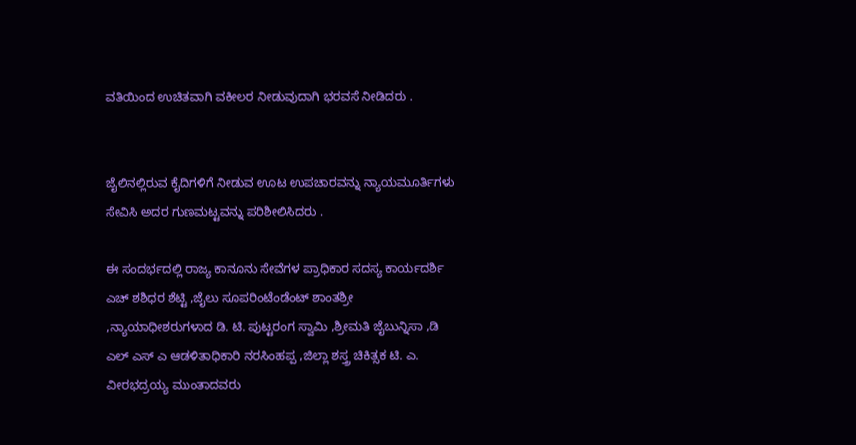ವತಿಯಿಂದ ಉಚಿತವಾಗಿ ವಕೀಲರ ನೀಡುವುದಾಗಿ ಭರವಸೆ ನೀಡಿದರು .


ಜೈಲಿನಲ್ಲಿರುವ ಕೈದಿಗಳಿಗೆ ನೀಡುವ ಊಟ ಉಪಚಾರವನ್ನು ನ್ಯಾಯಮೂರ್ತಿಗಳು ಸೇವಿಸಿ ಅದರ ಗುಣಮಟ್ಟವನ್ನು ಪರಿಶೀಲಿಸಿದರು .

ಈ ಸಂದರ್ಭದಲ್ಲಿ ರಾಜ್ಯ ಕಾನೂನು ಸೇವೆಗಳ ಪ್ರಾಧಿಕಾರ ಸದಸ್ಯ ಕಾರ್ಯದರ್ಶಿ ಎಚ್ ಶಶಿಧರ ಶೆಟ್ಟಿ ,ಜೈಲು ಸೂಪರಿಂಟೆಂಡೆಂಟ್ ಶಾಂತಶ್ರೀ ,ನ್ಯಾಯಾಧೀಶರುಗಳಾದ ಡಿ. ಟಿ. ಪುಟ್ಟರಂಗ ಸ್ವಾಮಿ ,ಶ್ರೀಮತಿ ಜೈಬುನ್ನಿಸಾ ,ಡಿ ಎಲ್ ಎಸ್ ಎ ಆಡಳಿತಾಧಿಕಾರಿ ನರಸಿಂಹಪ್ಪ ,ಜಿಲ್ಲಾ ಶಸ್ತ್ರ ಚಿಕಿತ್ಸಕ ಟಿ. ಎ. ವೀರಭದ್ರಯ್ಯ ಮುಂತಾದವರು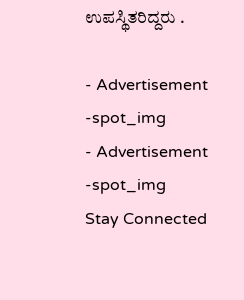ಉಪಸ್ಥಿತರಿದ್ದರು .

- Advertisement -spot_img
- Advertisement -spot_img
Stay Connected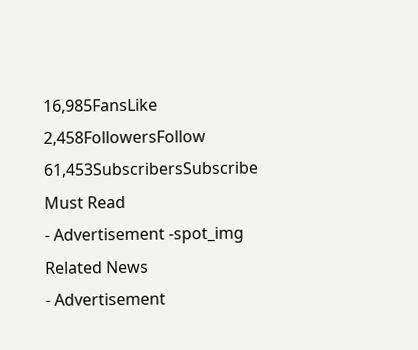16,985FansLike
2,458FollowersFollow
61,453SubscribersSubscribe
Must Read
- Advertisement -spot_img
Related News
- Advertisement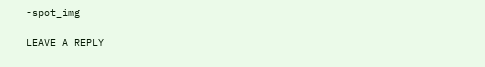-spot_img

LEAVE A REPLY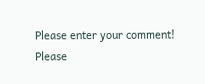Please enter your comment!
Please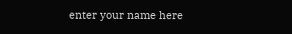enter your name here